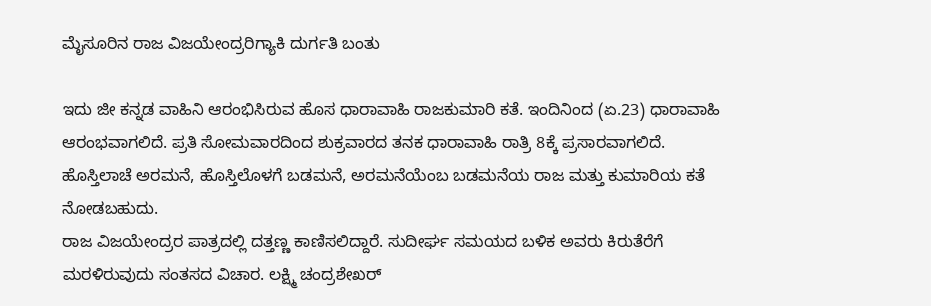ಮೈಸೂರಿನ ರಾಜ ವಿಜಯೇಂದ್ರರಿಗ್ಯಾಕಿ ದುರ್ಗತಿ ಬಂತು

ಇದು ಜೀ ಕನ್ನಡ ವಾಹಿನಿ ಆರಂಭಿಸಿರುವ ಹೊಸ ಧಾರಾವಾಹಿ ರಾಜಕುಮಾರಿ ಕತೆ. ಇಂದಿನಿಂದ (ಏ.23) ಧಾರಾವಾಹಿ ಆರಂಭವಾಗಲಿದೆ. ಪ್ರತಿ ಸೋಮವಾರದಿಂದ ಶುಕ್ರವಾರದ ತನಕ ಧಾರಾವಾಹಿ ರಾತ್ರಿ 8ಕ್ಕೆ ಪ್ರಸಾರವಾಗಲಿದೆ. ಹೊಸ್ತಿಲಾಚೆ ಅರಮನೆ, ಹೊಸ್ತಿಲೊಳಗೆ ಬಡಮನೆ, ಅರಮನೆಯೆಂಬ ಬಡಮನೆಯ ರಾಜ ಮತ್ತು ಕುಮಾರಿಯ ಕತೆ ನೋಡಬಹುದು.
ರಾಜ ವಿಜಯೇಂದ್ರರ ಪಾತ್ರದಲ್ಲಿ ದತ್ತಣ್ಣ ಕಾಣಿಸಲಿದ್ದಾರೆ. ಸುದೀರ್ಘ ಸಮಯದ ಬಳಿಕ ಅವರು ಕಿರುತೆರೆಗೆ ಮರಳಿರುವುದು ಸಂತಸದ ವಿಚಾರ. ಲಕ್ಷ್ಮಿ ಚಂದ್ರಶೇಖರ್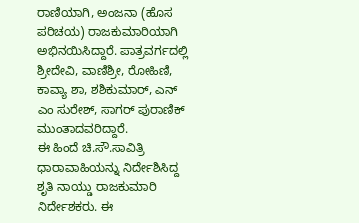ರಾಣಿಯಾಗಿ, ಅಂಜನಾ (ಹೊಸ ಪರಿಚಯ) ರಾಜಕುಮಾರಿಯಾಗಿ ಅಭಿನಯಿಸಿದ್ದಾರೆ. ಪಾತ್ರವರ್ಗದಲ್ಲಿ ಶ್ರೀದೇವಿ, ವಾಣಿಶ್ರೀ, ರೋಹಿಣಿ, ಕಾವ್ಯಾ ಶಾ, ಶಶಿಕುಮಾರ್, ಎನ್ ಎಂ ಸುರೇಶ್, ಸಾಗರ್ ಪುರಾಣಿಕ್ ಮುಂತಾದವರಿದ್ದಾರೆ.
ಈ ಹಿಂದೆ ಚಿ.ಸೌ.ಸಾವಿತ್ರಿ ಧಾರಾವಾಹಿಯನ್ನು ನಿರ್ದೇಶಿಸಿದ್ದ ಶೃತಿ ನಾಯ್ಡು ರಾಜಕುಮಾರಿ ನಿರ್ದೇಶಕರು. ಈ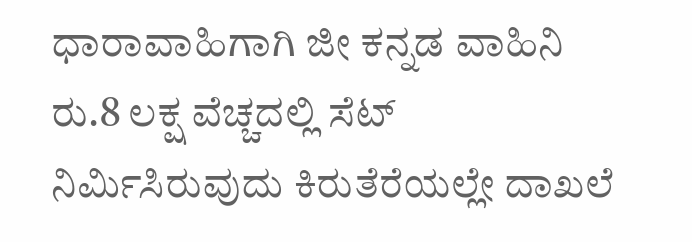ಧಾರಾವಾಹಿಗಾಗಿ ಜೀ ಕನ್ನಡ ವಾಹಿನಿ ರು.8 ಲಕ್ಷ ವೆಚ್ಚದಲ್ಲಿ ಸೆಟ್ ನಿರ್ಮಿಸಿರುವುದು ಕಿರುತೆರೆಯಲ್ಲೇ ದಾಖಲೆ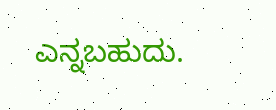ಎನ್ನಬಹುದು.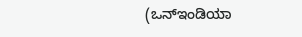(ಒನ್ಇಂಡಿಯಾ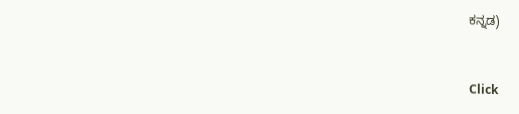ಕನ್ನಡ)


Click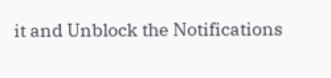it and Unblock the Notifications